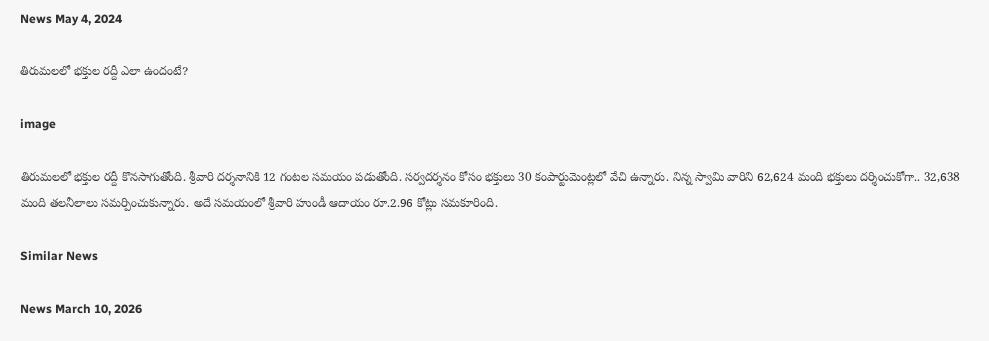News May 4, 2024

తిరుమలలో భక్తుల రద్దీ ఎలా ఉందంటే?

image

తిరుమలలో భక్తుల రద్దీ కొనసాగుతోంది. శ్రీవారి దర్శనానికి 12 గంటల సమయం పడుతోంది. సర్వదర్శనం కోసం భక్తులు 30 కంపార్టుమెంట్లలో వేచి ఉన్నారు. నిన్న స్వామి వారిని 62,624 మంది భక్తులు దర్శించుకోగా.. 32,638 మంది తలనీలాలు సమర్పించుకున్నారు. అదే సమయంలో శ్రీవారి హుండీ ఆదాయం రూ.2.96 కోట్లు సమకూరింది.

Similar News

News March 10, 2026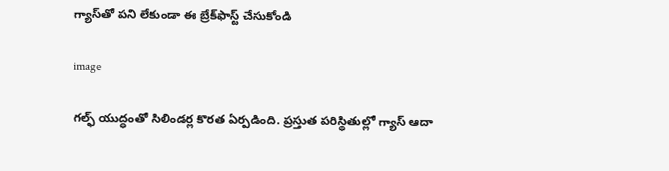గ్యాస్‌తో పని లేకుండా ఈ బ్రేక్‌ఫాస్ట్ చేసుకోండి

image

గల్ఫ్ యుద్ధంతో సిలిండర్ల కొరత ఏర్పడింది. ప్రస్తుత పరిస్థితుల్లో గ్యాస్ ఆదా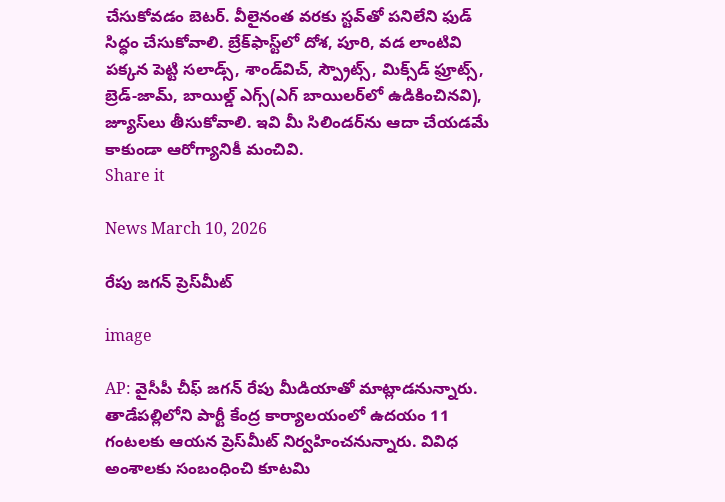చేసుకోవడం బెటర్. వీలైనంత వరకు స్టవ్‌తో పనిలేని ఫుడ్ సిద్ధం చేసుకోవాలి. బ్రేక్‌ఫాస్ట్‌లో దోశ, పూరి, వడ లాంటివి పక్కన పెట్టి సలాడ్స్, శాండ్‌విచ్, స్ప్రౌట్స్, మిక్స్‌డ్ ఫ్రూట్స్, బ్రెడ్-జామ్, బాయిల్డ్ ఎగ్స్(ఎగ్ బాయిలర్‌లో ఉడికించినవి), జ్యూస్‌లు తీసుకోవాలి. ఇవి మీ సిలిండర్‌ను ఆదా చేయడమే కాకుండా ఆరోగ్యానికీ మంచివి.
Share it

News March 10, 2026

రేపు జగన్ ప్రెస్‌మీట్

image

AP: వైసీపీ చీఫ్ జగన్ రేపు మీడియాతో మాట్లాడనున్నారు. తాడేపల్లిలోని పార్టీ కేంద్ర కార్యాలయంలో ఉదయం 11 గంటలకు ఆయన ప్రెస్‌మీట్‌ నిర్వహించనున్నారు. వివిధ అంశాలకు సంబంధించి కూటమి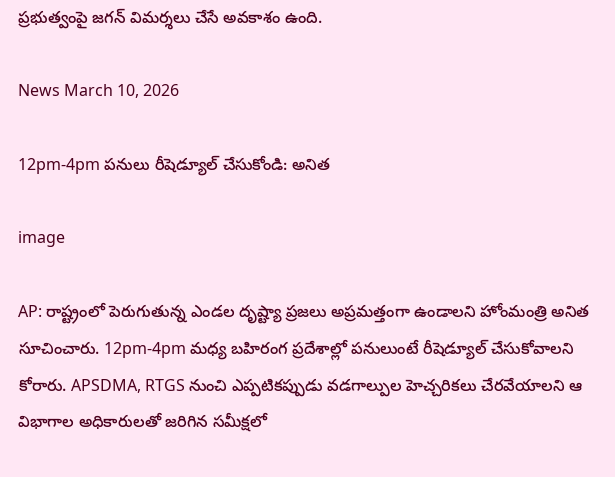ప్రభుత్వంపై జగన్ విమర్శలు చేసే అవకాశం ఉంది.

News March 10, 2026

12pm-4pm పనులు రీషెడ్యూల్ చేసుకోండి: అనిత

image

AP: రాష్ట్రంలో పెరుగుతున్న ఎండల దృష్ట్యా ప్రజలు అప్రమత్తంగా ఉండాలని హోంమంత్రి అనిత సూచించారు. 12pm-4pm మధ్య బహిరంగ ప్రదేశాల్లో పనులుంటే రీషెడ్యూల్ చేసుకోవాలని కోరారు. APSDMA, RTGS నుంచి ఎప్పటికప్పుడు వడగాల్పుల హెచ్చరికలు చేరవేయాలని ఆ విభాగాల అధికారులతో జరిగిన సమీక్షలో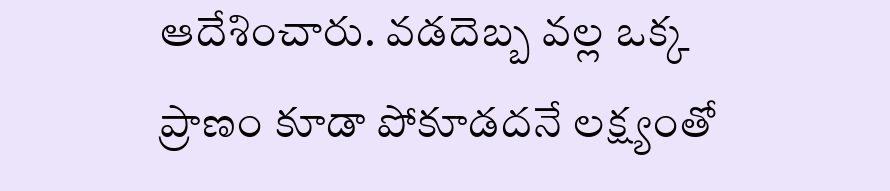ఆదేశించారు. వడదెబ్బ వల్ల ఒక్క ప్రాణం కూడా పోకూడదనే లక్ష్యంతో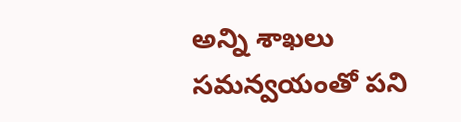అన్ని శాఖలు సమన్వయంతో పని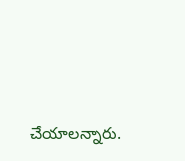చేయాలన్నారు.